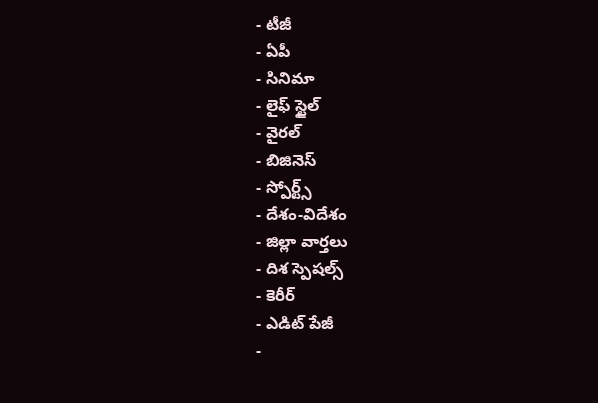- టీజీ
- ఏపీ
- సినిమా
- లైఫ్ స్టైల్
- వైరల్
- బిజినెస్
- స్పోర్ట్స్
- దేశం-విదేశం
- జిల్లా వార్తలు
- దిశ స్పెషల్స్
- కెరీర్
- ఎడిట్ పేజీ
-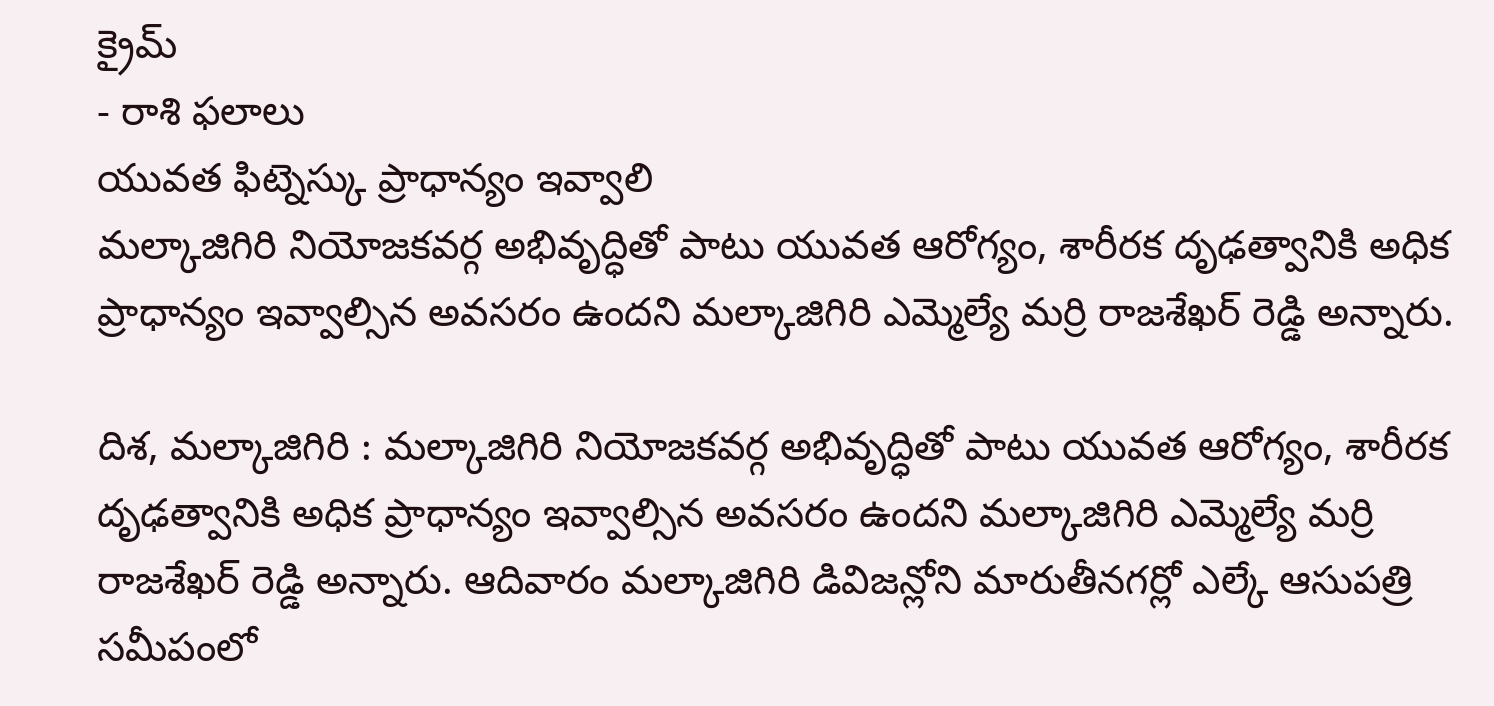క్రైమ్
- రాశి ఫలాలు
యువత ఫిట్నెస్కు ప్రాధాన్యం ఇవ్వాలి
మల్కాజిగిరి నియోజకవర్గ అభివృద్ధితో పాటు యువత ఆరోగ్యం, శారీరక దృఢత్వానికి అధిక ప్రాధాన్యం ఇవ్వాల్సిన అవసరం ఉందని మల్కాజిగిరి ఎమ్మెల్యే మర్రి రాజశేఖర్ రెడ్డి అన్నారు.

దిశ, మల్కాజిగిరి : మల్కాజిగిరి నియోజకవర్గ అభివృద్ధితో పాటు యువత ఆరోగ్యం, శారీరక దృఢత్వానికి అధిక ప్రాధాన్యం ఇవ్వాల్సిన అవసరం ఉందని మల్కాజిగిరి ఎమ్మెల్యే మర్రి రాజశేఖర్ రెడ్డి అన్నారు. ఆదివారం మల్కాజిగిరి డివిజన్లోని మారుతీనగర్లో ఎల్కే ఆసుపత్రి సమీపంలో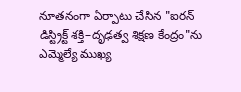నూతనంగా ఏర్పాటు చేసిన "ఐరన్ డిస్ట్రిక్ట్ శక్తి–దృఢత్వ శిక్షణ కేంద్రం"ను ఎమ్మెల్యే ముఖ్య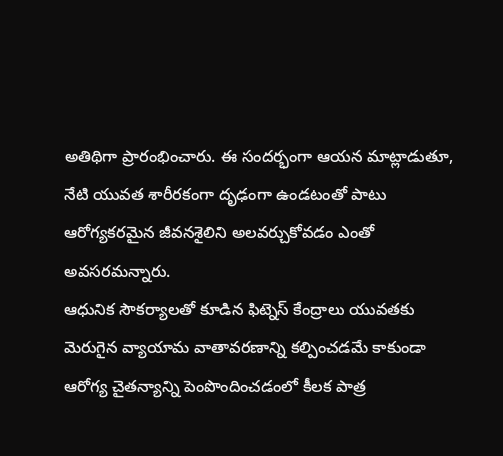అతిథిగా ప్రారంభించారు. ఈ సందర్భంగా ఆయన మాట్లాడుతూ, నేటి యువత శారీరకంగా దృఢంగా ఉండటంతో పాటు ఆరోగ్యకరమైన జీవనశైలిని అలవర్చుకోవడం ఎంతో అవసరమన్నారు.
ఆధునిక సౌకర్యాలతో కూడిన ఫిట్నెస్ కేంద్రాలు యువతకు మెరుగైన వ్యాయామ వాతావరణాన్ని కల్పించడమే కాకుండా ఆరోగ్య చైతన్యాన్ని పెంపొందించడంలో కీలక పాత్ర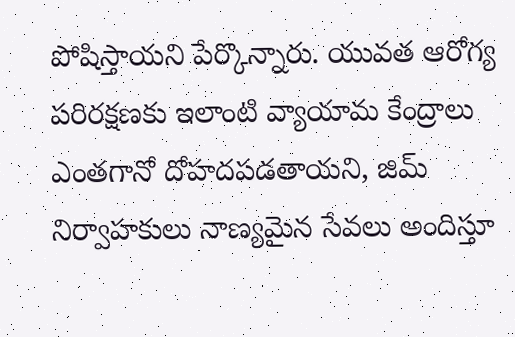పోషిస్తాయని పేర్కొన్నారు. యువత ఆరోగ్య పరిరక్షణకు ఇలాంటి వ్యాయామ కేంద్రాలు ఎంతగానో దోహదపడతాయని, జిమ్ నిర్వాహకులు నాణ్యమైన సేవలు అందిస్తూ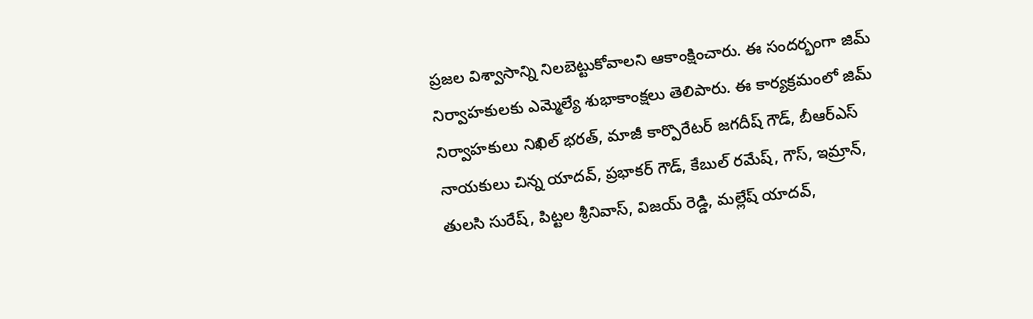ప్రజల విశ్వాసాన్ని నిలబెట్టుకోవాలని ఆకాంక్షించారు. ఈ సందర్భంగా జిమ్ నిర్వాహకులకు ఎమ్మెల్యే శుభాకాంక్షలు తెలిపారు. ఈ కార్యక్రమంలో జిమ్ నిర్వాహకులు నిఖిల్ భరత్, మాజీ కార్పొరేటర్ జగదీష్ గౌడ్, బీఆర్ఎస్ నాయకులు చిన్న యాదవ్, ప్రభాకర్ గౌడ్, కేబుల్ రమేష్, గౌస్, ఇమ్రాన్, తులసి సురేష్, పిట్టల శ్రీనివాస్, విజయ్ రెడ్డి, మల్లేష్ యాదవ్,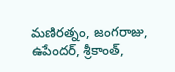మణిరత్నం, జంగరాజు, ఉపేందర్, శ్రీకాంత్,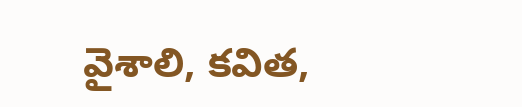వైశాలి, కవిత,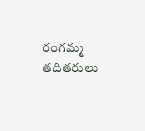రంగమ్మ తదితరులు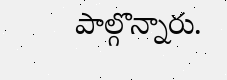పాల్గొన్నారు.